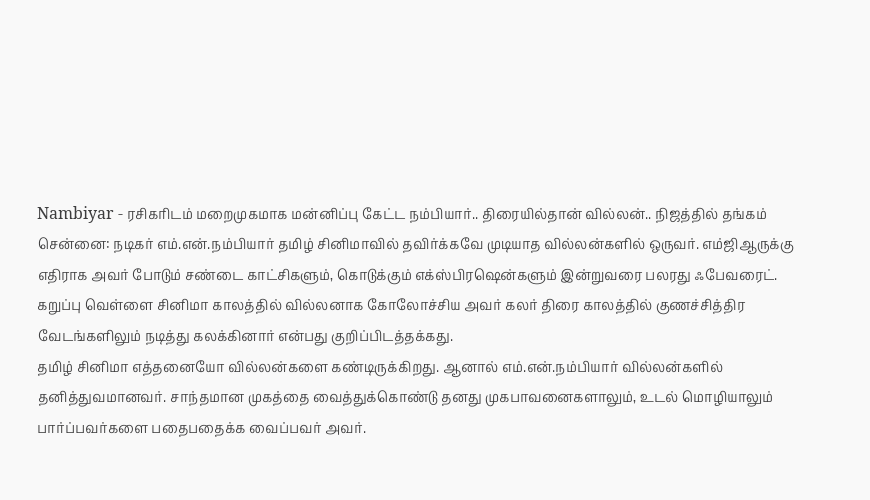Nambiyar - ரசிகரிடம் மறைமுகமாக மன்னிப்பு கேட்ட நம்பியார்.. திரையில்தான் வில்லன்.. நிஜத்தில் தங்கம்
சென்னை: நடிகர் எம்.என்.நம்பியார் தமிழ் சினிமாவில் தவிர்க்கவே முடியாத வில்லன்களில் ஒருவர். எம்ஜிஆருக்கு எதிராக அவர் போடும் சண்டை காட்சிகளும், கொடுக்கும் எக்ஸ்பிரஷென்களும் இன்றுவரை பலரது ஃபேவரைட். கறுப்பு வெள்ளை சினிமா காலத்தில் வில்லனாக கோலோச்சிய அவர் கலர் திரை காலத்தில் குணச்சித்திர வேடங்களிலும் நடித்து கலக்கினார் என்பது குறிப்பிடத்தக்கது.
தமிழ் சினிமா எத்தனையோ வில்லன்களை கண்டிருக்கிறது. ஆனால் எம்.என்.நம்பியார் வில்லன்களில் தனித்துவமானவர். சாந்தமான முகத்தை வைத்துக்கொண்டு தனது முகபாவனைகளாலும், உடல் மொழியாலும் பார்ப்பவர்களை பதைபதைக்க வைப்பவர் அவர்.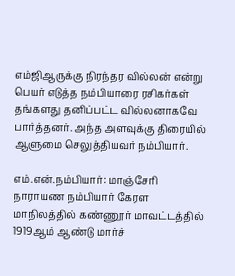எம்ஜிஆருக்கு நிரந்தர வில்லன் என்று பெயர் எடுத்த நம்பியாரை ரசிகர்கள் தங்களது தனிப்பட்ட வில்லனாகவே பார்த்தனர். அந்த அளவுக்கு திரையில் ஆளுமை செலுத்தியவர் நம்பியார்.

எம்.என்.நம்பியார்: மாஞ்சேரி நாராயண நம்பியார் கேரள மாநிலத்தில் கண்ணூர் மாவட்டத்தில் 1919ஆம் ஆண்டு மார்ச்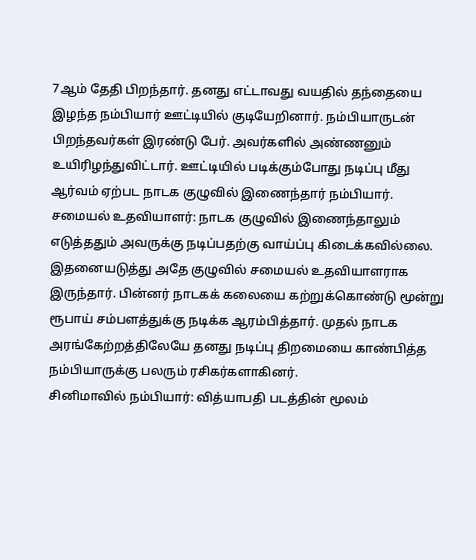7ஆம் தேதி பிறந்தார். தனது எட்டாவது வயதில் தந்தையை இழந்த நம்பியார் ஊட்டியில் குடியேறினார். நம்பியாருடன் பிறந்தவர்கள் இரண்டு பேர். அவர்களில் அண்ணனும் உயிரிழந்துவிட்டார். ஊட்டியில் படிக்கும்போது நடிப்பு மீது ஆர்வம் ஏற்பட நாடக குழுவில் இணைந்தார் நம்பியார்.
சமையல் உதவியாளர்: நாடக குழுவில் இணைந்தாலும் எடுத்ததும் அவருக்கு நடிப்பதற்கு வாய்ப்பு கிடைக்கவில்லை. இதனையடுத்து அதே குழுவில் சமையல் உதவியாளராக இருந்தார். பின்னர் நாடகக் கலையை கற்றுக்கொண்டு மூன்று ரூபாய் சம்பளத்துக்கு நடிக்க ஆரம்பித்தார். முதல் நாடக அரங்கேற்றத்திலேயே தனது நடிப்பு திறமையை காண்பித்த நம்பியாருக்கு பலரும் ரசிகர்களாகினர்.
சினிமாவில் நம்பியார்: வித்யாபதி படத்தின் மூலம்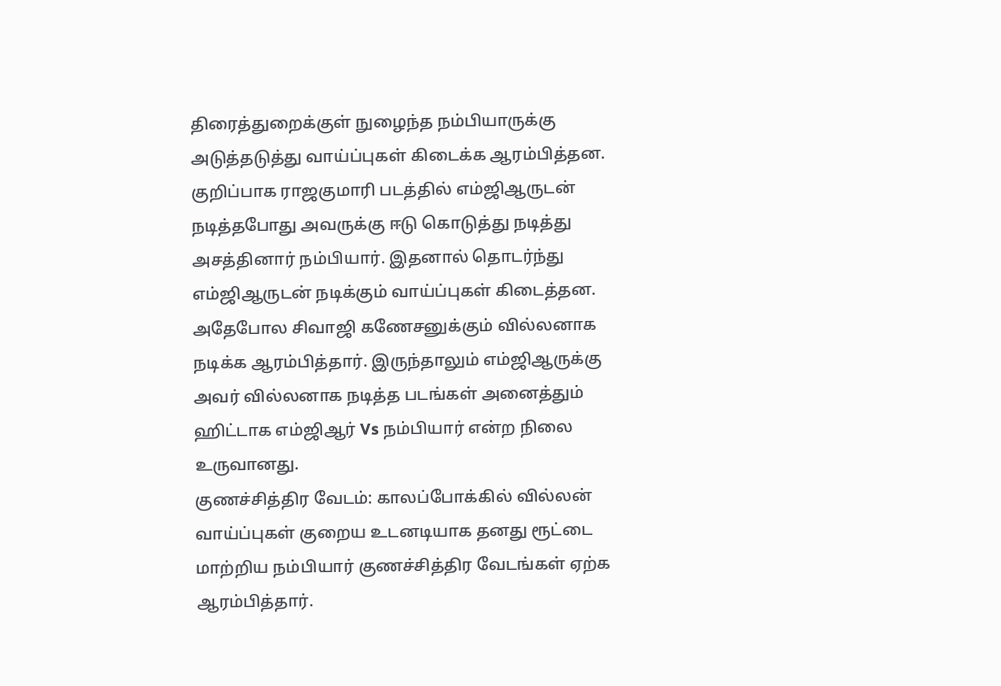திரைத்துறைக்குள் நுழைந்த நம்பியாருக்கு அடுத்தடுத்து வாய்ப்புகள் கிடைக்க ஆரம்பித்தன. குறிப்பாக ராஜகுமாரி படத்தில் எம்ஜிஆருடன் நடித்தபோது அவருக்கு ஈடு கொடுத்து நடித்து அசத்தினார் நம்பியார். இதனால் தொடர்ந்து எம்ஜிஆருடன் நடிக்கும் வாய்ப்புகள் கிடைத்தன. அதேபோல சிவாஜி கணேசனுக்கும் வில்லனாக நடிக்க ஆரம்பித்தார். இருந்தாலும் எம்ஜிஆருக்கு அவர் வில்லனாக நடித்த படங்கள் அனைத்தும் ஹிட்டாக எம்ஜிஆர் Vs நம்பியார் என்ற நிலை உருவானது.
குணச்சித்திர வேடம்: காலப்போக்கில் வில்லன் வாய்ப்புகள் குறைய உடனடியாக தனது ரூட்டை மாற்றிய நம்பியார் குணச்சித்திர வேடங்கள் ஏற்க ஆரம்பித்தார்.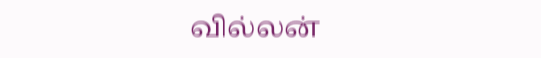வில்லன்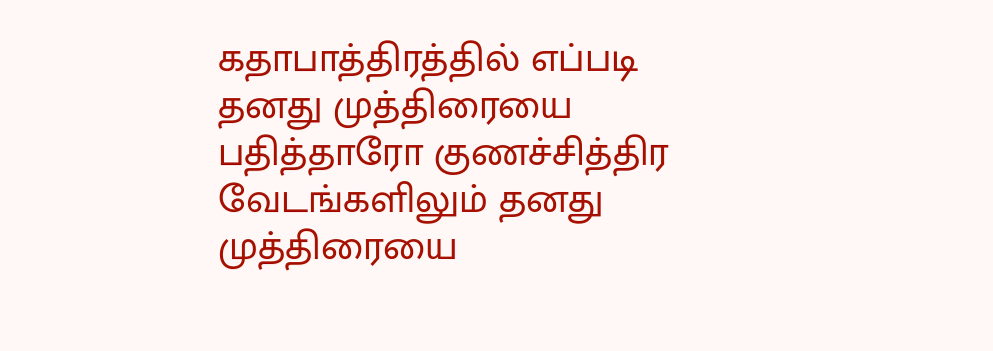கதாபாத்திரத்தில் எப்படி தனது முத்திரையை பதித்தாரோ குணச்சித்திர வேடங்களிலும் தனது முத்திரையை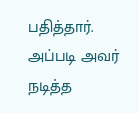பதித்தார். அப்படி அவர் நடித்த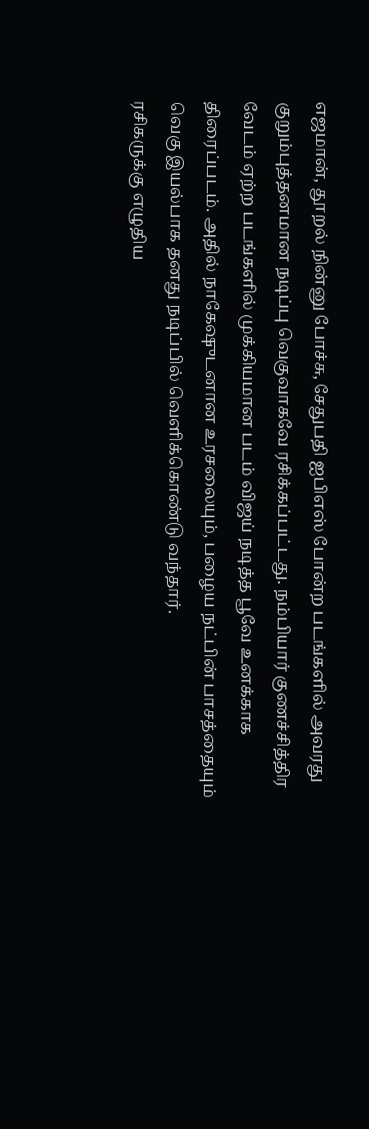எஜமான், தூறல் நின்னு போச்சு, சேதுபதி ஐபிஎஸ் போன்ற படங்களில் அவரது குறும்புத்தனமான நடிப்பு வெகுவாகவே ரசிக்கப்பட்டது. நம்பியார் குணச்சித்திர வேடம் ஏற்ற படங்களில் முக்கியமான படம் விஜய் நடித்த பூவே உனக்காக திரைப்படம். அதில் நாகேஷுடனான உரசலையும், பழைய நட்பின் பாசத்தையும் வெகு இயல்பாக தனது நடிப்பில் வெளிக்கொண்டு வந்தார்.
ரசிகருக்கு எழுதிய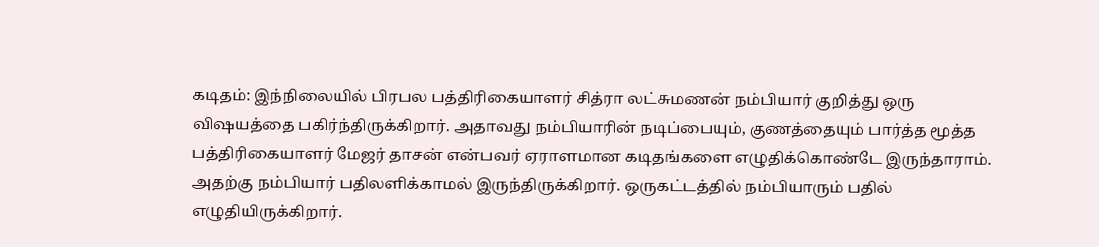கடிதம்: இந்நிலையில் பிரபல பத்திரிகையாளர் சித்ரா லட்சுமணன் நம்பியார் குறித்து ஒரு விஷயத்தை பகிர்ந்திருக்கிறார். அதாவது நம்பியாரின் நடிப்பையும், குணத்தையும் பார்த்த மூத்த பத்திரிகையாளர் மேஜர் தாசன் என்பவர் ஏராளமான கடிதங்களை எழுதிக்கொண்டே இருந்தாராம். அதற்கு நம்பியார் பதிலளிக்காமல் இருந்திருக்கிறார். ஒருகட்டத்தில் நம்பியாரும் பதில் எழுதியிருக்கிறார்.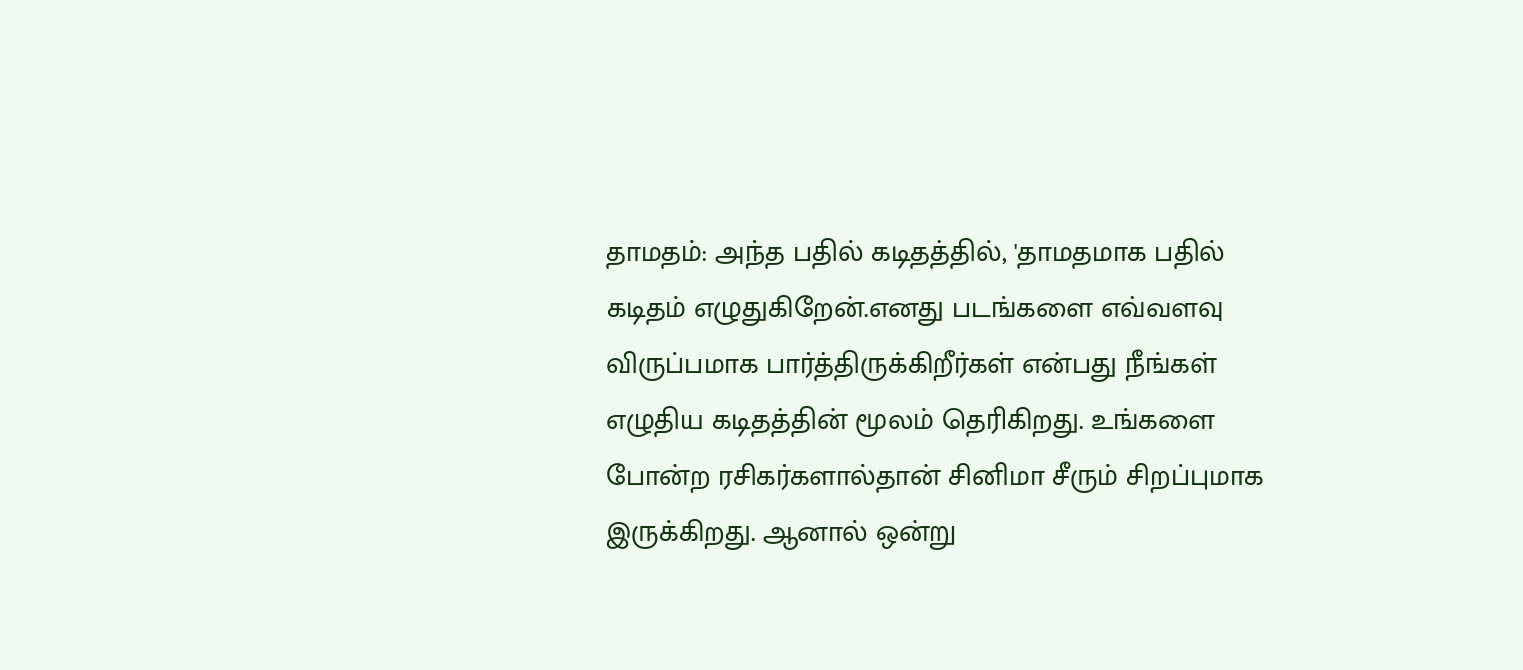தாமதம்: அந்த பதில் கடிதத்தில், 'தாமதமாக பதில் கடிதம் எழுதுகிறேன்.எனது படங்களை எவ்வளவு விருப்பமாக பார்த்திருக்கிறீர்கள் என்பது நீங்கள் எழுதிய கடிதத்தின் மூலம் தெரிகிறது. உங்களை போன்ற ரசிகர்களால்தான் சினிமா சீரும் சிறப்புமாக இருக்கிறது. ஆனால் ஒன்று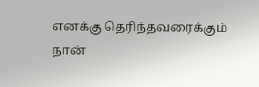எனக்கு தெரிந்தவரைக்கும் நான்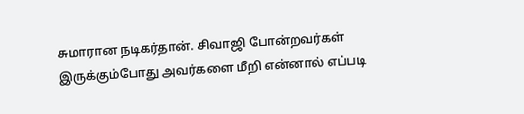சுமாரான நடிகர்தான். சிவாஜி போன்றவர்கள் இருக்கும்போது அவர்களை மீறி என்னால் எப்படி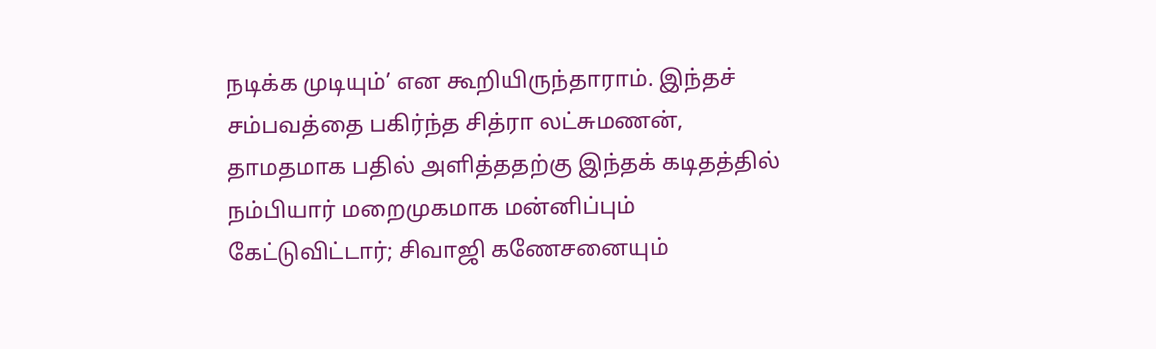நடிக்க முடியும்’ என கூறியிருந்தாராம். இந்தச் சம்பவத்தை பகிர்ந்த சித்ரா லட்சுமணன், தாமதமாக பதில் அளித்ததற்கு இந்தக் கடிதத்தில் நம்பியார் மறைமுகமாக மன்னிப்பும் கேட்டுவிட்டார்; சிவாஜி கணேசனையும்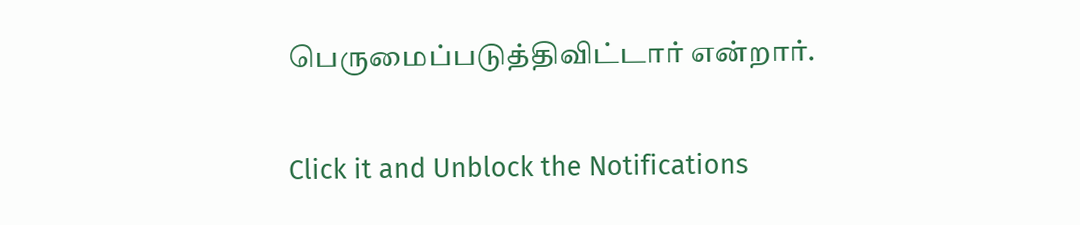பெருமைப்படுத்திவிட்டார் என்றார்.


Click it and Unblock the Notifications